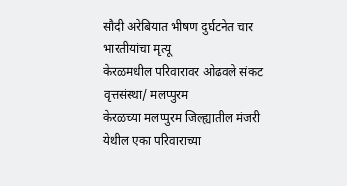सौदी अरेबियात भीषण दुर्घटनेत चार भारतीयांचा मृत्यू
केरळमधील परिवारावर ओढवले संकट
वृत्तसंस्था/ मलप्पुरम
केरळच्या मलप्पुरम जिल्ह्यातील मंजरी येथील एका परिवाराच्या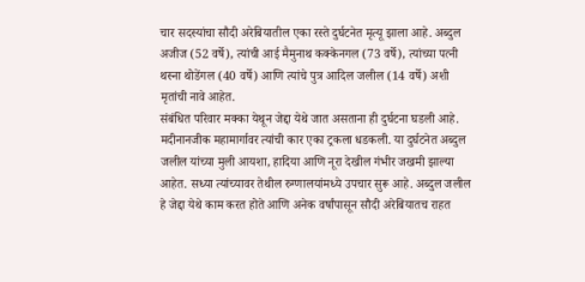चार सदस्यांचा सौदी अरेबियातील एका रस्ते दुर्घटनेत मृत्यू झाला आहे. अब्दुल अजीज (52 वर्षे), त्यांची आई मैमुनाथ कक्केनगल (73 वर्षे), त्यांच्या पत्नी थस्ना थोडेंगल (40 वर्षे) आणि त्यांचे पुत्र आदिल जलील (14 वर्षे) अशी मृतांची नावे आहेत.
संबंधित परिवार मक्का येथून जेद्दा येथे जात असताना ही दुर्घटना घडली आहे. मदीनानजीक महामार्गावर त्यांची कार एका ट्रकला धडकली. या दुर्घटनेत अब्दुल जलील यांच्या मुली आयशा, हादिया आणि नूरा देखील गंभीर जखमी झाल्या आहेत. सध्या त्यांच्यावर तेथील रुग्णालयांमध्ये उपचार सुरू आहे. अब्दुल जलील हे जेद्दा येथे काम करत होते आणि अनेक वर्षांपासून सौदी अरेबियातच राहत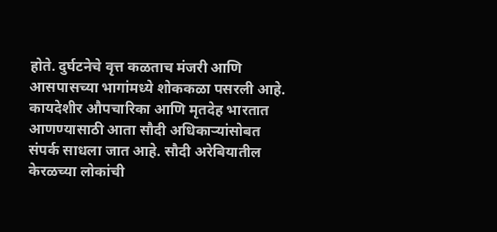होते. दुर्घटनेचे वृत्त कळताच मंजरी आणि आसपासच्या भागांमध्ये शोककळा पसरली आहे. कायदेशीर औपचारिका आणि मृतदेह भारतात आणण्यासाठी आता सौदी अधिकाऱ्यांसोबत संपर्क साधला जात आहे. सौदी अरेबियातील केरळच्या लोकांची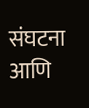संघटना आणि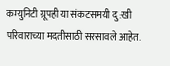कम्युनिटी ग्रूपही या संकटसमयी दु:खी परिवाराच्या मदतीसाठी सरसावले आहेत.